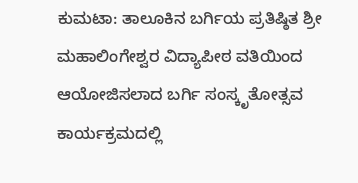ಕುಮಟಾ: ತಾಲೂಕಿನ ಬರ್ಗಿಯ ಪ್ರತಿಷ್ಠಿತ ಶ್ರೀ ಮಹಾಲಿಂಗೇಶ್ವರ ವಿದ್ಯಾಪೀಠ ವತಿಯಿಂದ ಆಯೋಜಿಸಲಾದ ಬರ್ಗಿ ಸಂಸ್ಕೃತೋತ್ಸವ ಕಾರ್ಯಕ್ರಮದಲ್ಲಿ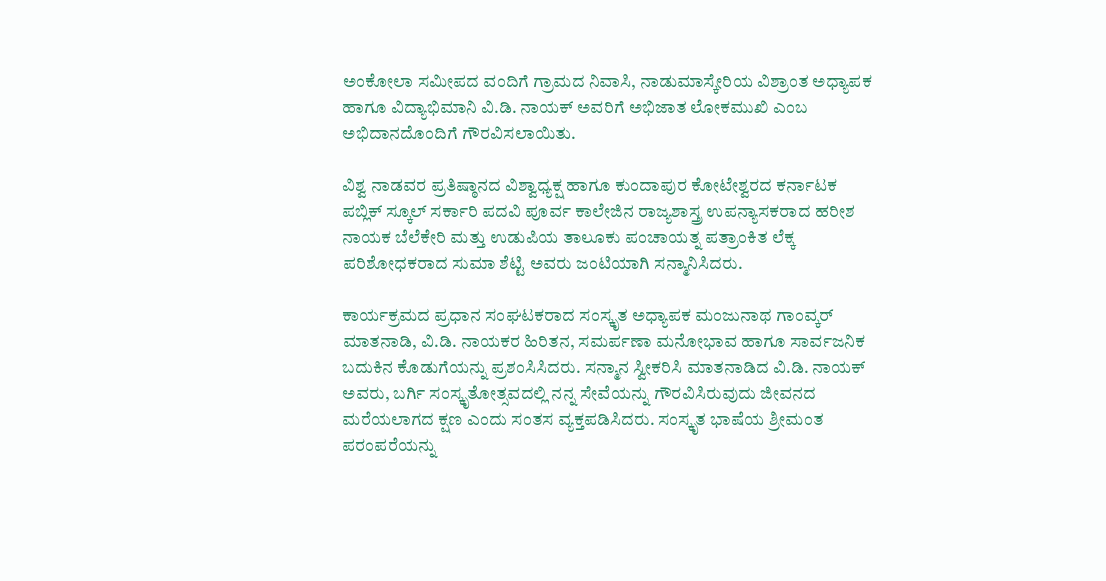ಅಂಕೋಲಾ ಸಮೀಪದ ವಂದಿಗೆ ಗ್ರಾಮದ ನಿವಾಸಿ, ನಾಡುಮಾಸ್ಕೇರಿಯ ವಿಶ್ರಾಂತ ಅಧ್ಯಾಪಕ ಹಾಗೂ ವಿದ್ಯಾಭಿಮಾನಿ ವಿ.ಡಿ. ನಾಯಕ್ ಅವರಿಗೆ ಅಭಿಜಾತ ಲೋಕಮುಖಿ ಎಂಬ ಅಭಿದಾನದೊಂದಿಗೆ ಗೌರವಿಸಲಾಯಿತು.

ವಿಶ್ವ ನಾಡವರ ಪ್ರತಿಷ್ಠಾನದ ವಿಶ್ವಾಧ್ಯಕ್ಷ ಹಾಗೂ ಕುಂದಾಪುರ ಕೋಟೇಶ್ವರದ ಕರ್ನಾಟಕ ಪಬ್ಲಿಕ್ ಸ್ಕೂಲ್ ಸರ್ಕಾರಿ ಪದವಿ ಪೂರ್ವ ಕಾಲೇಜಿನ ರಾಜ್ಯಶಾಸ್ತ್ರ ಉಪನ್ಯಾಸಕರಾದ ಹರೀಶ ನಾಯಕ ಬೆಲೆಕೇರಿ ಮತ್ತು ಉಡುಪಿಯ ತಾಲೂಕು ಪಂಚಾಯತ್ನ ಪತ್ರಾಂಕಿತ ಲೆಕ್ಕ ಪರಿಶೋಧಕರಾದ ಸುಮಾ ಶೆಟ್ಟಿ ಅವರು ಜಂಟಿಯಾಗಿ ಸನ್ಮಾನಿಸಿದರು.

ಕಾರ್ಯಕ್ರಮದ ಪ್ರಧಾನ ಸಂಘಟಕರಾದ ಸಂಸ್ಕೃತ ಅಧ್ಯಾಪಕ ಮಂಜುನಾಥ ಗಾಂವ್ಕರ್ ಮಾತನಾಡಿ, ವಿ.ಡಿ. ನಾಯಕರ ಹಿರಿತನ, ಸಮರ್ಪಣಾ ಮನೋಭಾವ ಹಾಗೂ ಸಾರ್ವಜನಿಕ ಬದುಕಿನ ಕೊಡುಗೆಯನ್ನು ಪ್ರಶಂಸಿಸಿದರು. ಸನ್ಮಾನ ಸ್ವೀಕರಿಸಿ ಮಾತನಾಡಿದ ವಿ.ಡಿ. ನಾಯಕ್ ಅವರು, ಬರ್ಗಿ ಸಂಸ್ಕೃತೋತ್ಸವದಲ್ಲಿ ನನ್ನ ಸೇವೆಯನ್ನು ಗೌರವಿಸಿರುವುದು ಜೀವನದ ಮರೆಯಲಾಗದ ಕ್ಷಣ ಎಂದು ಸಂತಸ ವ್ಯಕ್ತಪಡಿಸಿದರು. ಸಂಸ್ಕೃತ ಭಾಷೆಯ ಶ್ರೀಮಂತ ಪರಂಪರೆಯನ್ನು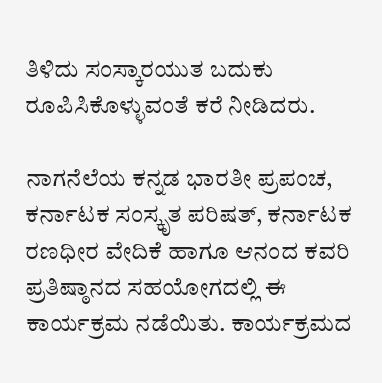ತಿಳಿದು ಸಂಸ್ಕಾರಯುತ ಬದುಕು ರೂಪಿಸಿಕೊಳ್ಳುವಂತೆ ಕರೆ ನೀಡಿದರು.

ನಾಗನೆಲೆಯ ಕನ್ನಡ ಭಾರತೀ ಪ್ರಪಂಚ, ಕರ್ನಾಟಕ ಸಂಸ್ಕೃತ ಪರಿಷತ್, ಕರ್ನಾಟಕ ರಣಧೀರ ವೇದಿಕೆ ಹಾಗೂ ಆನಂದ ಕವರಿ ಪ್ರತಿಷ್ಠಾನದ ಸಹಯೋಗದಲ್ಲಿ ಈ ಕಾರ್ಯಕ್ರಮ ನಡೆಯಿತು. ಕಾರ್ಯಕ್ರಮದ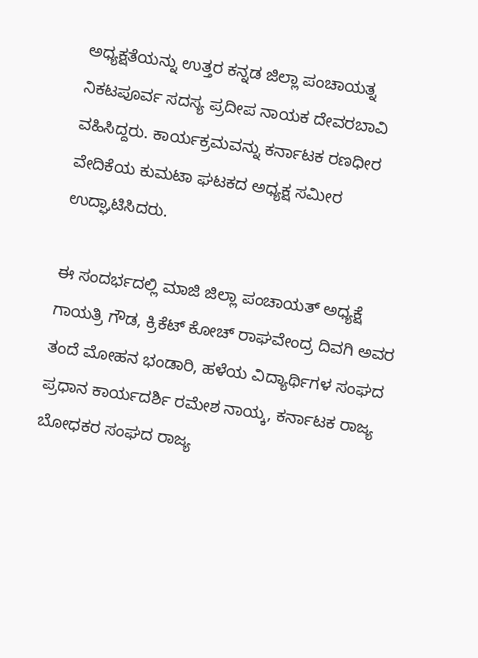ಅಧ್ಯಕ್ಷತೆಯನ್ನು ಉತ್ತರ ಕನ್ನಡ ಜಿಲ್ಲಾ ಪಂಚಾಯತ್ನ ನಿಕಟಪೂರ್ವ ಸದಸ್ಯ ಪ್ರದೀಪ ನಾಯಕ ದೇವರಬಾವಿ ವಹಿಸಿದ್ದರು. ಕಾರ್ಯಕ್ರಮವನ್ನು ಕರ್ನಾಟಕ ರಣಧೀರ ವೇದಿಕೆಯ ಕುಮಟಾ ಘಟಕದ ಅಧ್ಯಕ್ಷ ಸಮೀರ ಉದ್ಘಾಟಿಸಿದರು.

ಈ ಸಂದರ್ಭದಲ್ಲಿ ಮಾಜಿ ಜಿಲ್ಲಾ ಪಂಚಾಯತ್ ಅಧ್ಯಕ್ಷೆ ಗಾಯತ್ರಿ ಗೌಡ, ಕ್ರಿಕೆಟ್ ಕೋಚ್ ರಾಘವೇಂದ್ರ ದಿವಗಿ ಅವರ ತಂದೆ ಮೋಹನ ಭಂಡಾರಿ, ಹಳೆಯ ವಿದ್ಯಾರ್ಥಿಗಳ ಸಂಘದ ಪ್ರಧಾನ ಕಾರ್ಯದರ್ಶಿ ರಮೇಶ ನಾಯ್ಕ, ಕರ್ನಾಟಕ ರಾಜ್ಯ ಬೋಧಕರ ಸಂಘದ ರಾಜ್ಯ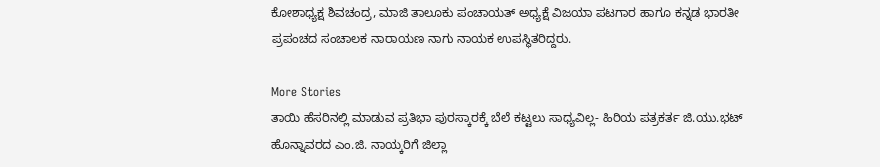ಕೋಶಾಧ್ಯಕ್ಷ ಶಿವಚಂದ್ರ, ಮಾಜಿ ತಾಲೂಕು ಪಂಚಾಯತ್ ಅಧ್ಯಕ್ಷೆ ವಿಜಯಾ ಪಟಗಾರ ಹಾಗೂ ಕನ್ನಡ ಭಾರತೀ ಪ್ರಪಂಚದ ಸಂಚಾಲಕ ನಾರಾಯಣ ನಾಗು ನಾಯಕ ಉಪಸ್ಥಿತರಿದ್ದರು.

More Stories
ತಾಯಿ ಹೆಸರಿನಲ್ಲಿ ಮಾಡುವ ಪ್ರತಿಭಾ ಪುರಸ್ಕಾರಕ್ಕೆ ಬೆಲೆ ಕಟ್ಟಲು ಸಾಧ್ಯವಿಲ್ಲ- ಹಿರಿಯ ಪತ್ರಕರ್ತ ಜಿ.ಯು.ಭಟ್
ಹೊನ್ನಾವರದ ಎಂ.ಜಿ. ನಾಯ್ಕರಿಗೆ ಜಿಲ್ಲಾ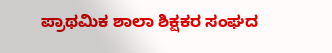ಪ್ರಾಥಮಿಕ ಶಾಲಾ ಶಿಕ್ಷಕರ ಸಂಘದ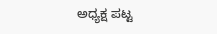ಅಧ್ಯಕ್ಷ ಪಟ್ಟ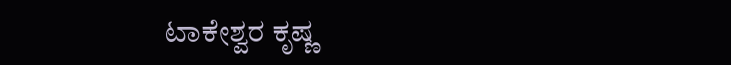ಟಾಕೇಶ್ವರ ಕೃಷ್ಣ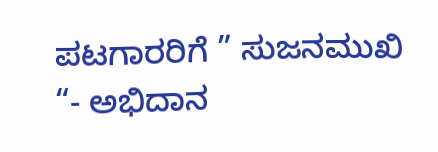ಪಟಗಾರರಿಗೆ ” ಸುಜನಮುಖಿ “- ಅಭಿದಾನ